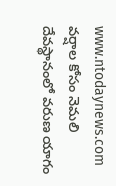www.ntodaynews.com
వర్షాల కోసం నెమలి దేవస్థానంలో వరుణ యాగం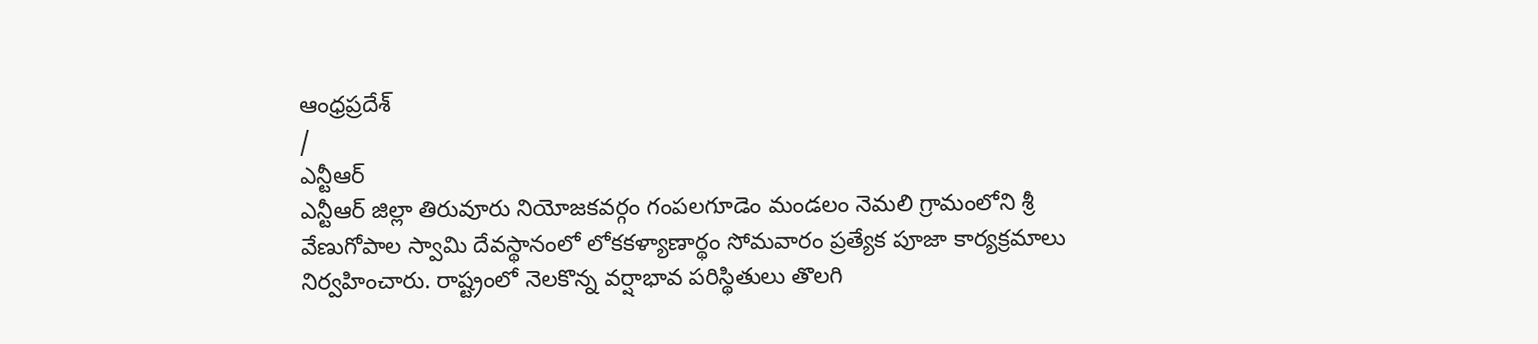ఆంధ్రప్రదేశ్
/
ఎన్టీఆర్
ఎన్టీఆర్ జిల్లా తిరువూరు నియోజకవర్గం గంపలగూడెం మండలం నెమలి గ్రామంలోని శ్రీ వేణుగోపాల స్వామి దేవస్థానంలో లోకకళ్యాణార్థం సోమవారం ప్రత్యేక పూజా కార్యక్రమాలు నిర్వహించారు. రాష్ట్రంలో నెలకొన్న వర్షాభావ పరిస్థితులు తొలగి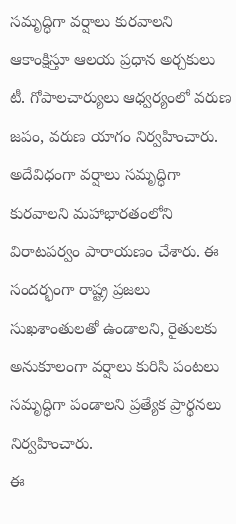సమృద్ధిగా వర్షాలు కురవాలని ఆకాంక్షిస్తూ ఆలయ ప్రధాన అర్చకులు టీ. గోపాలచార్యులు ఆధ్వర్యంలో వరుణ జపం, వరుణ యాగం నిర్వహించారు.
అదేవిధంగా వర్షాలు సమృద్ధిగా కురవాలని మహాభారతంలోని విరాటపర్వం పారాయణం చేశారు. ఈ సందర్భంగా రాష్ట్ర ప్రజలు సుఖశాంతులతో ఉండాలని, రైతులకు అనుకూలంగా వర్షాలు కురిసి పంటలు సమృద్ధిగా పండాలని ప్రత్యేక ప్రార్థనలు నిర్వహించారు.
ఈ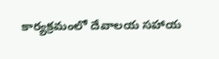కార్యక్రమంలో దేవాలయ సహాయ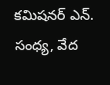కమిషనర్ ఎన్. సంధ్య, వేద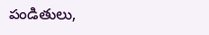పండితులు,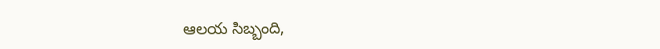ఆలయ సిబ్బంది,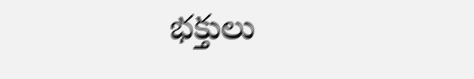భక్తులు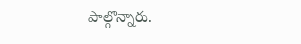పాల్గొన్నారు.